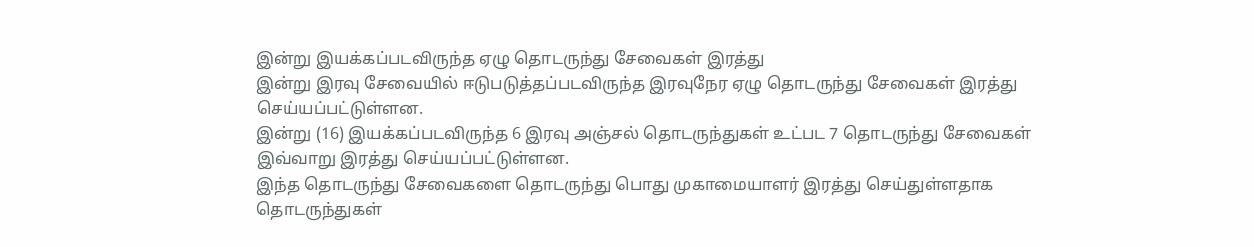இன்று இயக்கப்படவிருந்த ஏழு தொடருந்து சேவைகள் இரத்து
இன்று இரவு சேவையில் ஈடுபடுத்தப்படவிருந்த இரவுநேர ஏழு தொடருந்து சேவைகள் இரத்து செய்யப்பட்டுள்ளன.
இன்று (16) இயக்கப்படவிருந்த 6 இரவு அஞ்சல் தொடருந்துகள் உட்பட 7 தொடருந்து சேவைகள் இவ்வாறு இரத்து செய்யப்பட்டுள்ளன.
இந்த தொடருந்து சேவைகளை தொடருந்து பொது முகாமையாளர் இரத்து செய்துள்ளதாக தொடருந்துகள்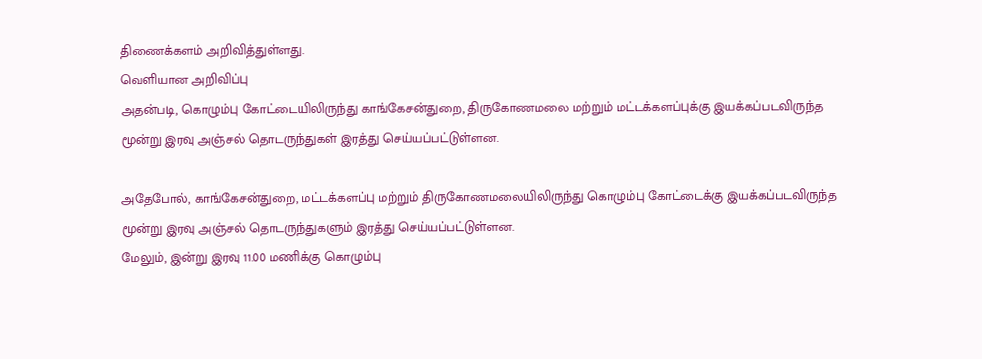திணைக்களம் அறிவித்துள்ளது.
வெளியான அறிவிப்பு
அதன்படி, கொழும்பு கோட்டையிலிருந்து காங்கேசன்துறை, திருகோணமலை மற்றும் மட்டக்களப்புக்கு இயக்கப்படவிருந்த மூன்று இரவு அஞ்சல் தொடருந்துகள் இரத்து செய்யப்பட்டுள்ளன.

அதேபோல், காங்கேசன்துறை, மட்டக்களப்பு மற்றும் திருகோணமலையிலிருந்து கொழும்பு கோட்டைக்கு இயக்கப்படவிருந்த மூன்று இரவு அஞ்சல் தொடருந்துகளும் இரத்து செய்யப்பட்டுள்ளன.
மேலும், இன்று இரவு 11.00 மணிக்கு கொழும்பு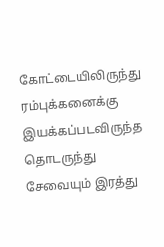கோட்டையிலிருந்து ரம்புக்கனைக்கு இயக்கப்படவிருந்த தொடருந்து சேவையும் இரத்து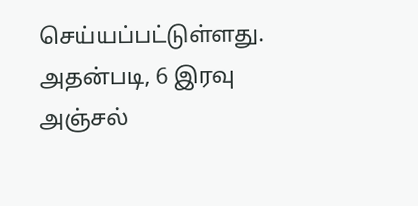செய்யப்பட்டுள்ளது.
அதன்படி, 6 இரவு அஞ்சல்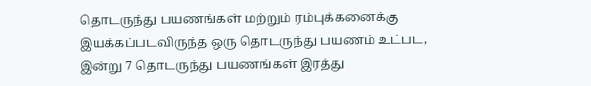தொடருந்து பயணங்கள் மற்றும் ரம்புக்கனைக்கு இயக்கப்படவிருந்த ஒரு தொடருந்து பயணம் உட்பட, இன்று 7 தொடருந்து பயணங்கள் இரத்து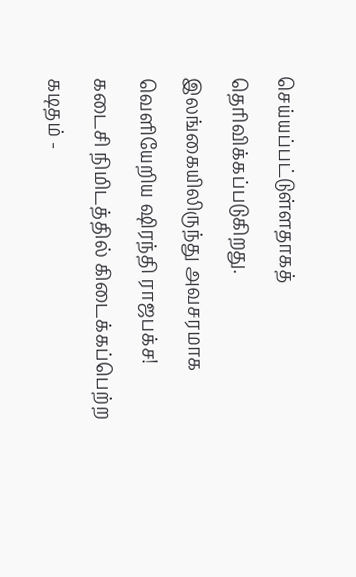செய்யப்பட்டுள்ளதாகத் தெரிவிக்கப்படுகிறது.
இலங்கையிலிருந்து அவசரமாக வெளியேறிய ஷிரந்தி ராஜபக்ச! கடைசி நிமிடத்தில் கிடைக்கப்பெற்ற கடிதம் -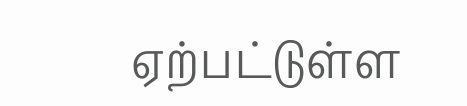ஏற்பட்டுள்ள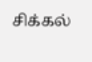சிக்கல்